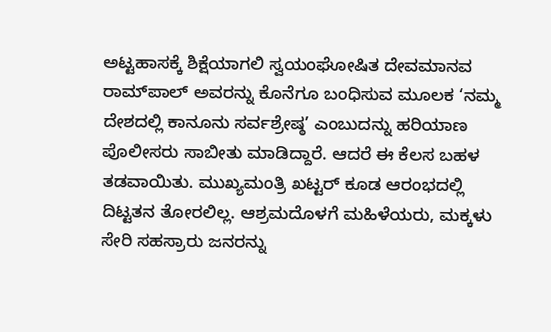ಅಟ್ಟಹಾಸಕ್ಕೆ ಶಿಕ್ಷೆಯಾಗಲಿ ಸ್ವಯಂಘೋಷಿತ ದೇವಮಾನವ ರಾಮ್‌ಪಾಲ್‌ ಅವರನ್ನು ಕೊನೆಗೂ ಬಂಧಿಸುವ ಮೂಲಕ ‘ನಮ್ಮ ದೇಶದಲ್ಲಿ ಕಾನೂನು ಸರ್ವಶ್ರೇಷ್ಠ’ ಎಂಬುದನ್ನು ಹರಿಯಾಣ ಪೊಲೀಸರು ಸಾಬೀತು ಮಾಡಿದ್ದಾರೆ. ಆದರೆ ಈ ಕೆಲಸ ಬಹಳ ತಡವಾಯಿತು. ಮುಖ್ಯಮಂತ್ರಿ ಖಟ್ಟರ್‌ ಕೂಡ ಆರಂಭದಲ್ಲಿ ದಿಟ್ಟತನ ತೋರಲಿಲ್ಲ. ಆಶ್ರಮದೊಳಗೆ ಮಹಿಳೆಯರು, ಮಕ್ಕಳು ಸೇರಿ ಸಹಸ್ರಾರು ಜನರನ್ನು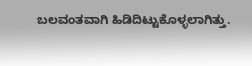ಬಲವಂತವಾಗಿ ಹಿಡಿದಿಟ್ಟುಕೊಳ್ಳಲಾಗಿತ್ತು.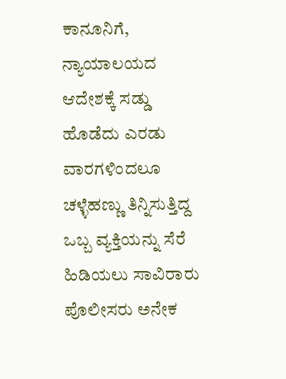ಕಾನೂನಿಗೆ, ನ್ಯಾಯಾಲಯದ ಆದೇಶಕ್ಕೆ ಸಡ್ಡು ಹೊಡೆದು ಎರಡು ವಾರಗಳಿಂದಲೂ ಚಳ್ಳೆಹಣ್ಣು ತಿನ್ನಿಸುತ್ತಿದ್ದ ಒಬ್ಬ ವ್ಯಕ್ತಿಯನ್ನು ಸೆರೆ ಹಿಡಿಯಲು ಸಾವಿರಾರು ಪೊಲೀಸರು ಅನೇಕ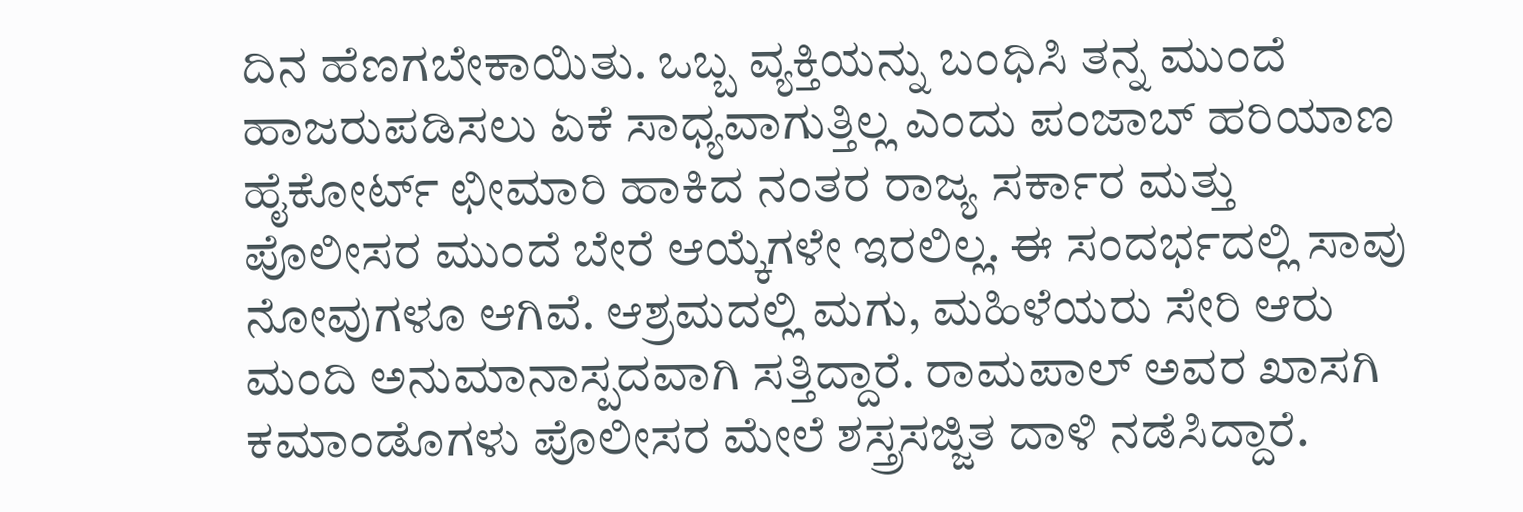ದಿನ ಹೆಣಗಬೇಕಾಯಿತು. ಒಬ್ಬ ವ್ಯಕ್ತಿಯನ್ನು ಬಂಧಿಸಿ ತನ್ನ ಮುಂದೆ ಹಾಜರುಪಡಿಸಲು ಏಕೆ ಸಾಧ್ಯವಾಗುತ್ತಿಲ್ಲ ಎಂದು ಪಂಜಾಬ್‌ ಹರಿಯಾಣ ಹೈಕೋರ್ಟ್‌ ಛೀಮಾರಿ ಹಾಕಿದ ನಂತರ ರಾಜ್ಯ ಸರ್ಕಾರ ಮತ್ತು ಪೊಲೀಸರ ಮುಂದೆ ಬೇರೆ ಆಯ್ಕೆಗಳೇ ಇರಲಿಲ್ಲ. ಈ ಸಂದರ್ಭದಲ್ಲಿ ಸಾವು ನೋವುಗಳೂ ಆಗಿವೆ. ಆಶ್ರಮದಲ್ಲಿ ಮಗು, ಮಹಿಳೆಯರು ಸೇರಿ ಆರು ಮಂದಿ ಅನುಮಾನಾಸ್ಪದವಾಗಿ ಸತ್ತಿದ್ದಾರೆ. ರಾಮಪಾಲ್‌ ಅವರ ಖಾಸಗಿ ಕಮಾಂಡೊಗಳು ಪೊಲೀಸರ ಮೇಲೆ ಶಸ್ತ್ರಸಜ್ಜಿತ ದಾಳಿ ನಡೆಸಿದ್ದಾರೆ.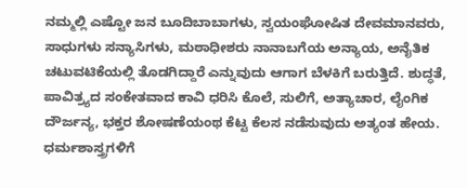ನಮ್ಮಲ್ಲಿ ಎಷ್ಟೋ ಜನ ಬೂದಿಬಾಬಾಗಳು, ಸ್ವಯಂಘೋಷಿತ ದೇವಮಾನವರು, ಸಾಧುಗಳು ಸನ್ಯಾಸಿಗಳು, ಮಠಾಧೀಶರು ನಾನಾಬಗೆಯ ಅನ್ಯಾಯ, ಅನೈತಿಕ ಚಟುವಟಿಕೆಯಲ್ಲಿ ತೊಡಗಿದ್ದಾರೆ ಎನ್ನುವುದು ಆಗಾಗ ಬೆಳಕಿಗೆ ಬರುತ್ತಿದೆ. ಶುದ್ಧತೆ, ಪಾವಿತ್ರ್ಯದ ಸಂಕೇತವಾದ ಕಾವಿ ಧರಿಸಿ ಕೊಲೆ, ಸುಲಿಗೆ, ಅತ್ಯಾಚಾರ, ಲೈಂಗಿಕ ದೌರ್ಜನ್ಯ, ಭಕ್ತರ ಶೋಷಣೆಯಂಥ ಕೆಟ್ಟ ಕೆಲಸ ನಡೆಸುವುದು ಅತ್ಯಂತ ಹೇಯ. ಧರ್ಮಶಾಸ್ತ್ರಗಳಿಗೆ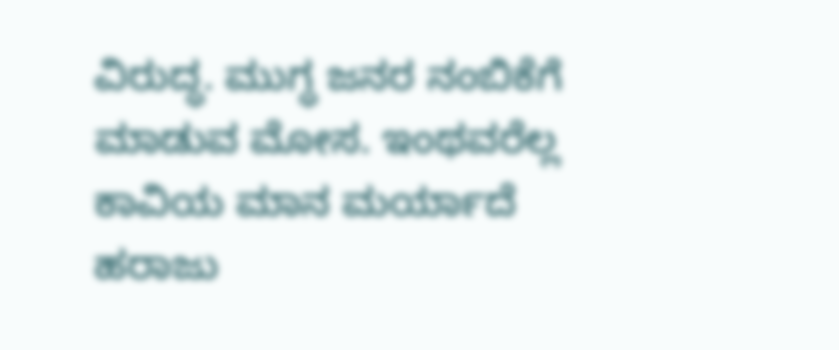ವಿರುದ್ಧ. ಮುಗ್ಧ ಜನರ ನಂಬಿಕೆಗೆ ಮಾಡುವ ಮೋಸ. ಇಂಥವರೆಲ್ಲ ಕಾವಿಯ ಮಾನ ಮರ್ಯಾದೆ ಹರಾಜು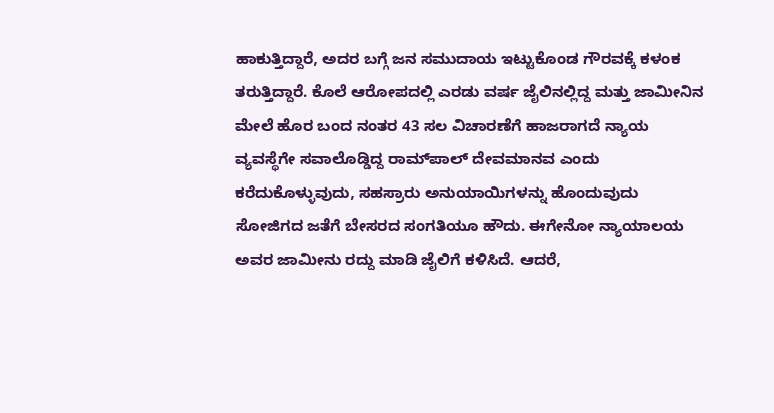ಹಾಕುತ್ತಿದ್ದಾರೆ, ಅದರ ಬಗ್ಗೆ ಜನ ಸಮುದಾಯ ಇಟ್ಟುಕೊಂಡ ಗೌರವಕ್ಕೆ ಕಳಂಕ ತರುತ್ತಿದ್ದಾರೆ. ಕೊಲೆ ಆರೋಪದಲ್ಲಿ ಎರಡು ವರ್ಷ ಜೈಲಿನಲ್ಲಿದ್ದ ಮತ್ತು ಜಾಮೀನಿನ ಮೇಲೆ ಹೊರ ಬಂದ ನಂತರ 43 ಸಲ ವಿಚಾರಣೆಗೆ ಹಾಜರಾಗದೆ ನ್ಯಾಯ ವ್ಯವಸ್ಥೆಗೇ ಸವಾಲೊಡ್ಡಿದ್ದ ರಾಮ್‌ಪಾಲ್‌ ದೇವಮಾನವ ಎಂದು ಕರೆದುಕೊಳ್ಳುವುದು, ಸಹಸ್ರಾರು ಅನುಯಾಯಿಗಳನ್ನು ಹೊಂದುವುದು ಸೋಜಿಗದ ಜತೆಗೆ ಬೇಸರದ ಸಂಗತಿಯೂ ಹೌದು. ಈಗೇನೋ ನ್ಯಾಯಾಲಯ ಅವರ ಜಾಮೀನು ರದ್ದು ಮಾಡಿ ಜೈಲಿಗೆ ಕಳಿಸಿದೆ. ಆದರೆ,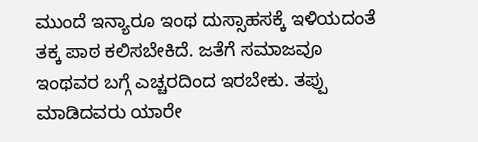ಮುಂದೆ ಇನ್ಯಾರೂ ಇಂಥ ದುಸ್ಸಾಹಸಕ್ಕೆ ಇಳಿಯದಂತೆ ತಕ್ಕ ಪಾಠ ಕಲಿಸಬೇಕಿದೆ. ಜತೆಗೆ ಸಮಾಜವೂ ಇಂಥವರ ಬಗ್ಗೆ ಎಚ್ಚರದಿಂದ ಇರಬೇಕು. ತಪ್ಪು ಮಾಡಿದವರು ಯಾರೇ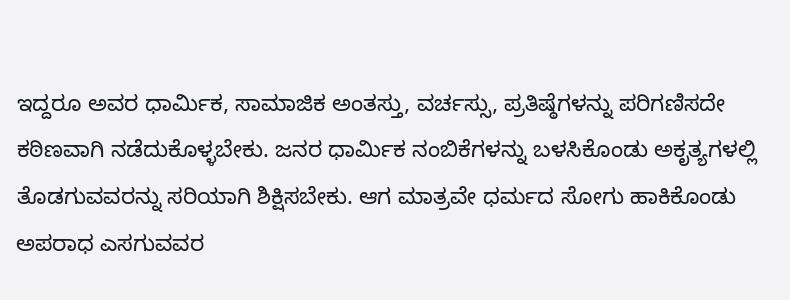ಇದ್ದರೂ ಅವರ ಧಾರ್ಮಿಕ, ಸಾಮಾಜಿಕ ಅಂತಸ್ತು, ವರ್ಚಸ್ಸು, ಪ್ರತಿಷ್ಠೆಗಳನ್ನು ಪರಿಗಣಿಸದೇ ಕಠಿಣವಾಗಿ ನಡೆದುಕೊಳ್ಳಬೇಕು. ಜನರ ಧಾರ್ಮಿಕ ನಂಬಿಕೆಗಳನ್ನು ಬಳಸಿಕೊಂಡು ಅಕೃತ್ಯಗಳಲ್ಲಿ ತೊಡಗುವವರನ್ನು ಸರಿಯಾಗಿ ಶಿಕ್ಷಿಸಬೇಕು. ಆಗ ಮಾತ್ರವೇ ಧರ್ಮದ ಸೋಗು ಹಾಕಿಕೊಂಡು ಅಪರಾಧ ಎಸಗುವವರ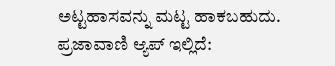ಅಟ್ಟಹಾಸವನ್ನು ಮಟ್ಟ ಹಾಕಬಹುದು. ಪ್ರಜಾವಾಣಿ ಆ್ಯಪ್ ಇಲ್ಲಿದೆ: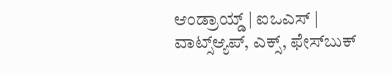ಆಂಡ್ರಾಯ್ಡ್ | ಐಒಎಸ್ | ವಾಟ್ಸ್ಆ್ಯಪ್, ಎಕ್ಸ್, ಫೇಸ್‌ಬುಕ್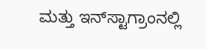ಮತ್ತು ಇನ್‌ಸ್ಟಾಗ್ರಾಂನಲ್ಲಿ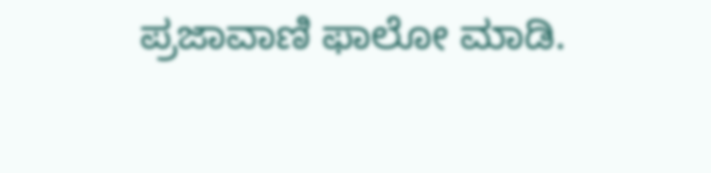ಪ್ರಜಾವಾಣಿ ಫಾಲೋ ಮಾಡಿ.